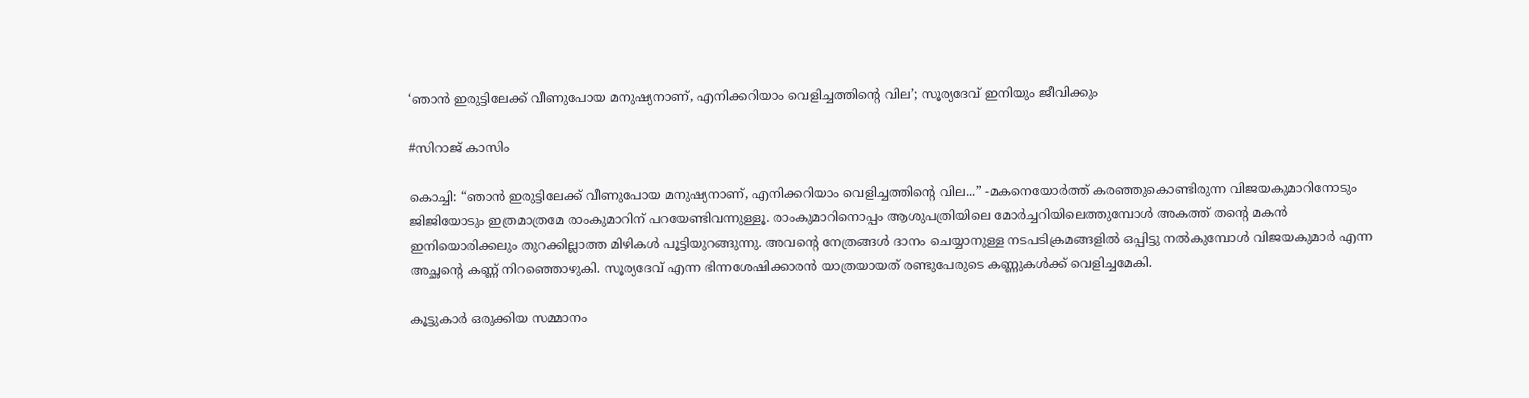‘ഞാൻ ഇരുട്ടിലേക്ക് വീണുപോയ മനുഷ്യനാണ്, എനിക്കറിയാം വെളിച്ചത്തിന്റെ വില’; സൂര്യദേവ് ഇനിയും ജീവിക്കും

#സിറാജ് കാസിം

കൊച്ചി: “ഞാൻ ഇരുട്ടിലേക്ക് വീണുപോയ മനുഷ്യനാണ്, എനിക്കറിയാം വെളിച്ചത്തിന്റെ വില...” -മകനെയോർത്ത് കരഞ്ഞുകൊണ്ടിരുന്ന വിജയകുമാറിനോടും ജിജിയോടും ഇത്രമാത്രമേ രാംകുമാറിന് പറയേണ്ടിവന്നുള്ളൂ. രാംകുമാറിനൊപ്പം ആശുപത്രിയിലെ മോർച്ചറിയിലെത്തുമ്പോൾ അകത്ത് തന്റെ മകൻ ഇനിയൊരിക്കലും തുറക്കില്ലാത്ത മിഴികൾ പൂട്ടിയുറങ്ങുന്നു. അവന്റെ നേത്രങ്ങൾ ദാനം ചെയ്യാനുള്ള നടപടിക്രമങ്ങളിൽ ഒപ്പിട്ടു നൽകുമ്പോൾ വിജയകുമാർ എന്ന അച്ഛന്റെ കണ്ണ്‌ നിറഞ്ഞൊഴുകി. സൂര്യദേവ് എന്ന ഭിന്നശേഷിക്കാരൻ യാത്രയായത് രണ്ടുപേരുടെ കണ്ണുകൾക്ക് വെളിച്ചമേകി.

കൂട്ടുകാർ ഒരുക്കിയ സമ്മാനം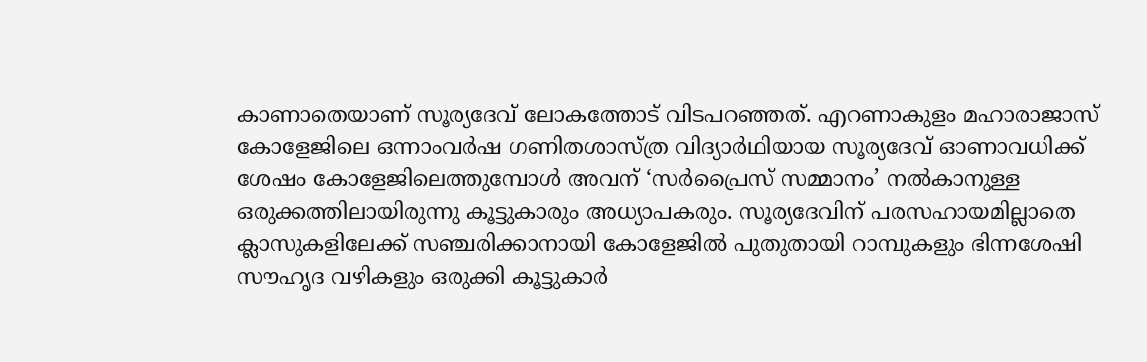കാണാതെയാണ് സൂര്യദേവ് ലോകത്തോട് വിടപറഞ്ഞത്. എറണാകുളം മഹാരാജാസ് കോളേജിലെ ഒന്നാംവർഷ ഗണിതശാസ്ത്ര വിദ്യാർഥിയായ സൂര്യദേവ് ഓണാവധിക്ക് ശേഷം കോളേജിലെത്തുമ്പോൾ അവന് ‘സർപ്രൈസ് സമ്മാനം’ നൽകാനുള്ള ഒരുക്കത്തിലായിരുന്നു കൂട്ടുകാരും അധ്യാപകരും. സൂര്യദേവിന് പരസഹായമില്ലാതെ ക്ലാസുകളിലേക്ക് സഞ്ചരിക്കാനായി കോളേജിൽ പുതുതായി റാമ്പുകളും ഭിന്നശേഷി സൗഹൃദ വഴികളും ഒരുക്കി കൂട്ടുകാർ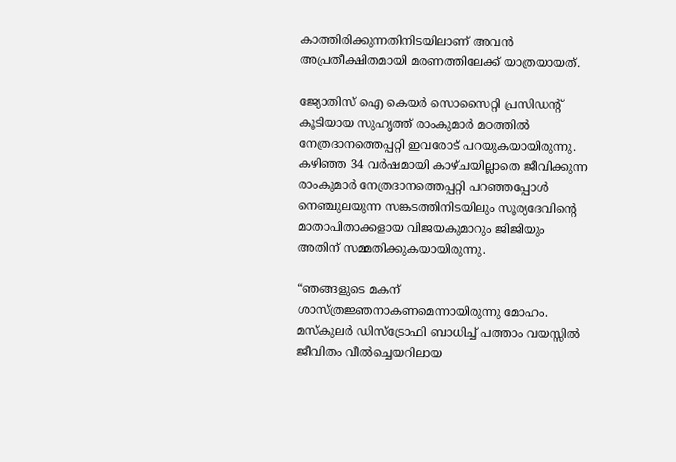കാത്തിരിക്കുന്നതിനിടയിലാണ് അവൻ അപ്രതീക്ഷിതമായി മരണത്തിലേക്ക് യാത്രയായത്.

ജ്യോതിസ് ഐ കെയർ സൊസൈറ്റി പ്രസിഡന്റ് കൂടിയായ സുഹൃത്ത് രാംകുമാർ മഠത്തിൽ നേത്രദാനത്തെപ്പറ്റി ഇവരോട് പറയുകയായിരുന്നു. കഴിഞ്ഞ 34 വർഷമായി കാഴ്ചയില്ലാതെ ജീവിക്കുന്ന രാംകുമാർ നേത്രദാനത്തെപ്പറ്റി പറഞ്ഞപ്പോൾ നെഞ്ചുലയുന്ന സങ്കടത്തിനിടയിലും സൂര്യദേവിന്റെ മാതാപിതാക്കളായ വിജയകുമാറും ജിജിയും അതിന് സമ്മതിക്കുകയായിരുന്നു.

“ഞങ്ങളുടെ മകന് ശാസ്ത്രജ്ഞനാകണമെന്നായിരുന്നു മോഹം. മസ്‌കുലർ ഡിസ്‌ട്രോഫി ബാധിച്ച് പത്താം വയസ്സിൽ ജീവിതം വീൽച്ചെയറിലായ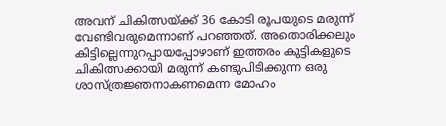അവന് ചികിത്സയ്ക്ക് 36 കോടി രൂപയുടെ മരുന്ന് വേണ്ടിവരുമെന്നാണ് പറഞ്ഞത്. അതൊരിക്കലും കിട്ടില്ലെന്നുറപ്പായപ്പോഴാണ് ഇത്തരം കുട്ടികളുടെ ചികിത്സക്കായി മരുന്ന് കണ്ടുപിടിക്കുന്ന ഒരു ശാസ്ത്രജ്ഞനാകണമെന്ന മോഹം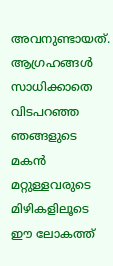അവനുണ്ടായത്. ആഗ്രഹങ്ങൾ സാധിക്കാതെ വിടപറഞ്ഞ ഞങ്ങളുടെ മകൻ മറ്റുള്ളവരുടെ മിഴികളിലൂടെ ഈ ലോകത്ത്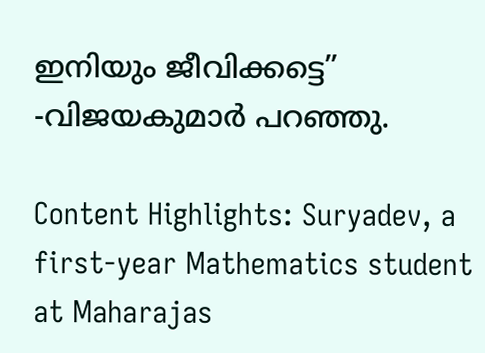ഇനിയും ജീവിക്കട്ടെ” -വിജയകുമാർ പറഞ്ഞു.

Content Highlights: Suryadev, a first-year Mathematics student at Maharajas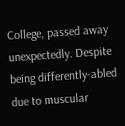College, passed away unexpectedly. Despite being differently-abled due to muscular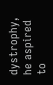dystrophy, he aspired to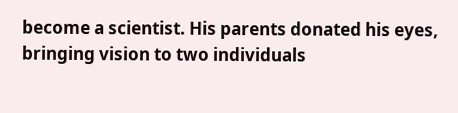become a scientist. His parents donated his eyes, bringing vision to two individuals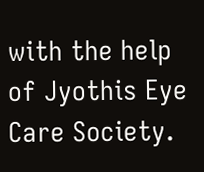with the help of Jyothis Eye Care Society.